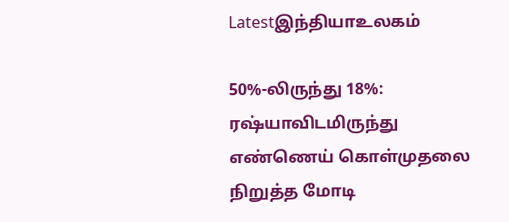Latestஇந்தியாஉலகம்

50%-லிருந்து 18%: ரஷ்யாவிடமிருந்து எண்ணெய் கொள்முதலை நிறுத்த மோடி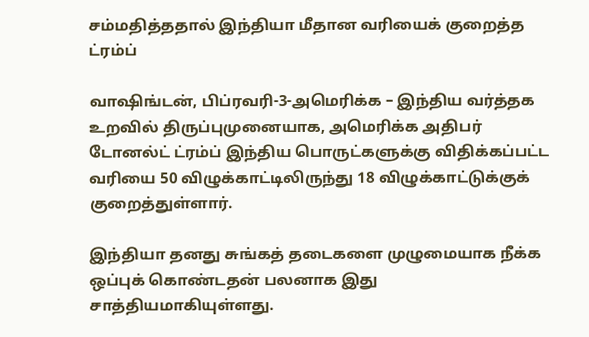சம்மதித்ததால் இந்தியா மீதான வரியைக் குறைத்த ட்ரம்ப்

வாஷிங்டன், பிப்ரவரி-3-அமெரிக்க – இந்திய வர்த்தக உறவில் திருப்புமுனையாக, அமெரிக்க அதிபர் டோனல்ட் ட்ரம்ப் இந்திய பொருட்களுக்கு விதிக்கப்பட்ட வரியை 50 விழுக்காட்டிலிருந்து 18 விழுக்காட்டுக்குக் குறைத்துள்ளார்.

இந்தியா தனது சுங்கத் தடைகளை முழுமையாக நீக்க ஒப்புக் கொண்டதன் பலனாக இது சாத்தியமாகியுள்ளது.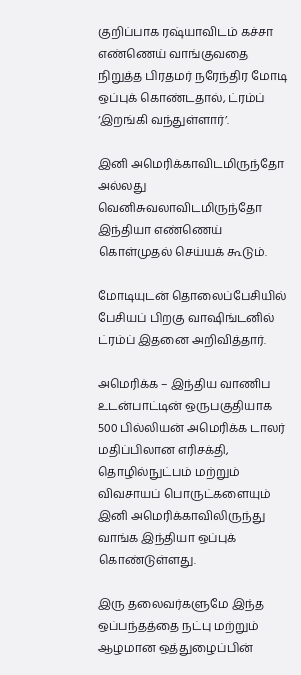குறிப்பாக ரஷ்யாவிடம் கச்சா எண்ணெய் வாங்குவதை நிறுத்த பிரதமர் நரேந்திர மோடி ஒப்புக் கொண்டதால், ட்ரம்ப் ‘இறங்கி வந்துள்ளார்’.

இனி அமெரிக்காவிடமிருந்தோ அல்லது வெனிசுவலாவிடமிருந்தோ இந்தியா எண்ணெய் கொள்முதல் செய்யக் கூடும்.

மோடியுடன் தொலைப்பேசியில் பேசியப் பிறகு வாஷிங்டனில் ட்ரம்ப் இதனை அறிவித்தார்.

அமெரிக்க – இந்திய வாணிப உடன்பாட்டின் ஒருபகுதியாக 500 பில்லியன் அமெரிக்க டாலர் மதிப்பிலான எரிசக்தி, தொழில்நுட்பம் மற்றும் விவசாயப் பொருட்களையும் இனி அமெரிக்காவிலிருந்து வாங்க இந்தியா ஒப்புக் கொண்டுள்ளது.

இரு தலைவர்களுமே இந்த ஒப்பந்தத்தை நட்பு மற்றும் ஆழமான ஒத்துழைப்பின்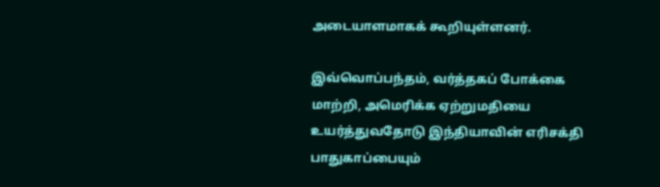அடையாளமாகக் கூறியுள்ளனர்.

இவ்வொப்பந்தம், வர்த்தகப் போக்கை மாற்றி, அமெரிக்க ஏற்றுமதியை உயர்த்துவதோடு இந்தியாவின் எரிசக்தி பாதுகாப்பையும்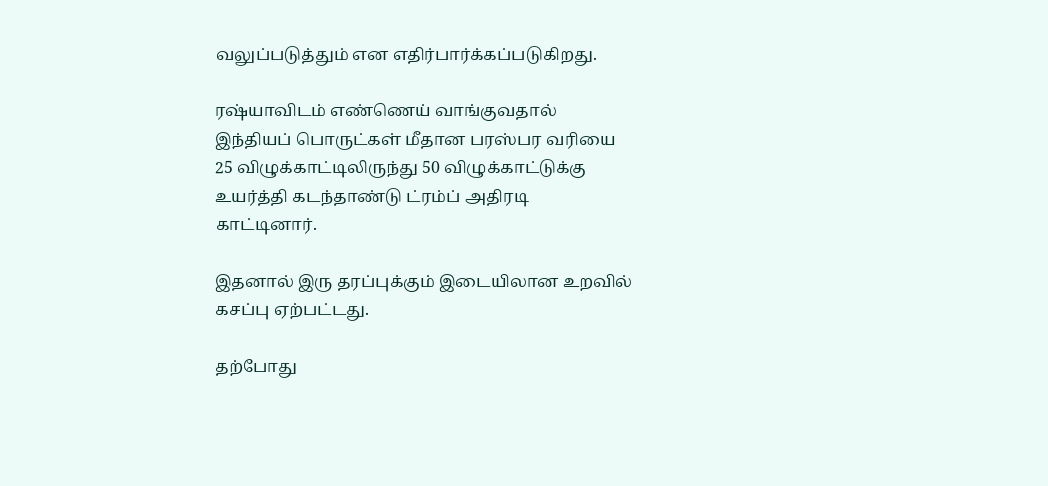வலுப்படுத்தும் என எதிர்பார்க்கப்படுகிறது.

ரஷ்யாவிடம் எண்ணெய் வாங்குவதால் இந்தியப் பொருட்கள் மீதான பரஸ்பர வரியை 25 விழுக்காட்டிலிருந்து 50 விழுக்காட்டுக்கு உயர்த்தி கடந்தாண்டு ட்ரம்ப் அதிரடி காட்டினார்.

இதனால் இரு தரப்புக்கும் இடையிலான உறவில் கசப்பு ஏற்பட்டது.

தற்போது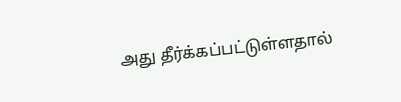அது தீர்க்கப்பட்டுள்ளதால்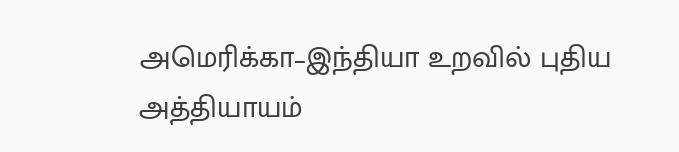அமெரிக்கா–இந்தியா உறவில் புதிய அத்தியாயம்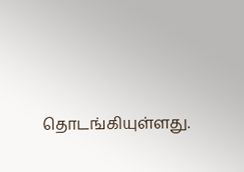தொடங்கியுள்ளது.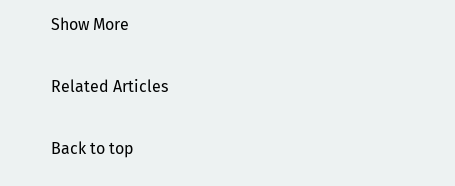Show More

Related Articles

Back to top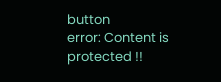button
error: Content is protected !!